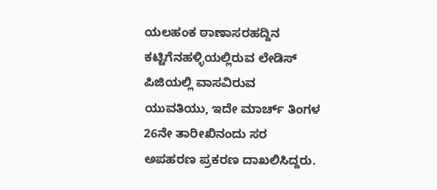ಯಲಹಂಕ ಠಾಣಾಸರಹದ್ದಿನ ಕಟ್ಟಿಗೆನಹಳ್ಳಿಯಲ್ಲಿರುವ ಲೇಡಿಸ್ ಪಿಜಿಯಲ್ಲಿ ವಾಸವಿರುವ ಯುವತಿಯು, ಇದೇ ಮಾರ್ಚ್ ತಿಂಗಳ 26ನೇ ತಾರೀಖಿನಂದು ಸರ ಅಪಹರಣ ಪ್ರಕರಣ ದಾಖಲಿಸಿದ್ದರು.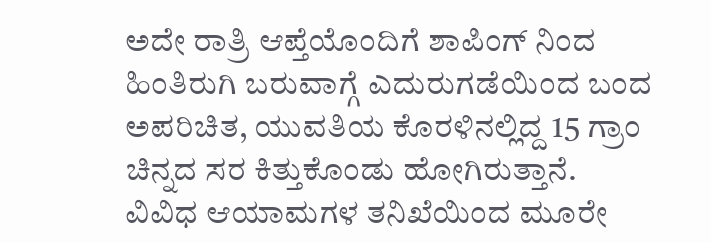ಅದೇ ರಾತ್ರಿ ಆಪ್ತೆಯೊಂದಿಗೆ ಶಾಪಿಂಗ್ ನಿಂದ ಹಿಂತಿರುಗಿ ಬರುವಾಗ್ಗೆ ಎದುರುಗಡೆಯಿಂದ ಬಂದ ಅಪರಿಚಿತ, ಯುವತಿಯ ಕೊರಳಿನಲ್ಲಿದ್ದ 15 ಗ್ರಾಂ ಚಿನ್ನದ ಸರ ಕಿತ್ತುಕೊಂಡು ಹೋಗಿರುತ್ತಾನೆ.
ವಿವಿಧ ಆಯಾಮಗಳ ತನಿಖೆಯಿಂದ ಮೂರೇ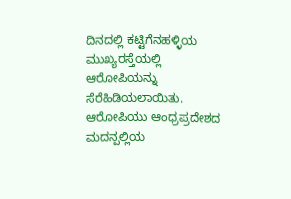ದಿನದಲ್ಲಿ ಕಟ್ಟಿಗೆನಹಳ್ಳಿಯ ಮುಖ್ಯರಸ್ತೆಯಲ್ಲಿ ಆರೋಪಿಯನ್ನು ಸೆರೆಹಿಡಿಯಲಾಯಿತು. ಆರೋಪಿಯು ಆಂಧ್ರಪ್ರದೇಶದ ಮದನ್ಪಲ್ಲಿಯ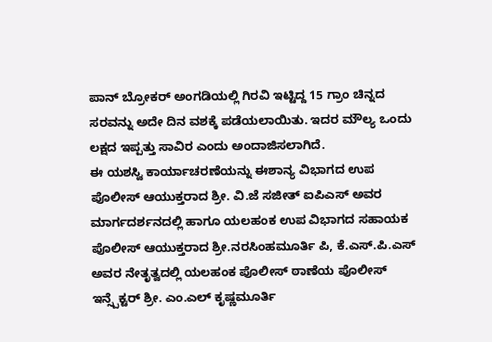ಪಾನ್ ಬ್ರೋಕರ್ ಅಂಗಡಿಯಲ್ಲಿ ಗಿರವಿ ಇಟ್ಟಿದ್ದ 15 ಗ್ರಾಂ ಚಿನ್ನದ ಸರವನ್ನು ಅದೇ ದಿನ ವಶಕ್ಕೆ ಪಡೆಯಲಾಯಿತು. ಇದರ ಮೌಲ್ಯ ಒಂದು ಲಕ್ಷದ ಇಪ್ಪತ್ತು ಸಾವಿರ ಎಂದು ಅಂದಾಜಿಸಲಾಗಿದೆ.
ಈ ಯಶಸ್ವಿ ಕಾರ್ಯಾಚರಣೆಯನ್ನು ಈಶಾನ್ಯ ವಿಭಾಗದ ಉಪ ಪೊಲೀಸ್ ಆಯುಕ್ತರಾದ ಶ್ರೀ. ವಿ.ಜೆ ಸಜೀತ್ ಐಪಿಎಸ್ ಅವರ ಮಾರ್ಗದರ್ಶನದಲ್ಲಿ ಹಾಗೂ ಯಲಹಂಕ ಉಪ ವಿಭಾಗದ ಸಹಾಯಕ ಪೊಲೀಸ್ ಆಯುಕ್ತರಾದ ಶ್ರೀ.ನರಸಿಂಹಮೂರ್ತಿ ಪಿ, ಕೆ.ಎಸ್.ಪಿ.ಎಸ್ ಅವರ ನೇತೃತ್ವದಲ್ಲಿ ಯಲಹಂಕ ಪೊಲೀಸ್ ಠಾಣೆಯ ಪೊಲೀಸ್ ಇನ್ಸ್ಪೆಕ್ಟರ್ ಶ್ರೀ. ಎಂ.ಎಲ್ ಕೃಷ್ಣಮೂರ್ತಿ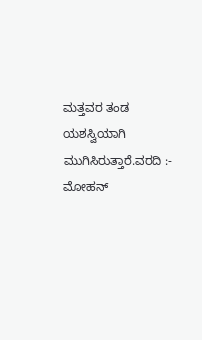ಮತ್ತವರ ತಂಡ ಯಶಸ್ವಿಯಾಗಿ ಮುಗಿಸಿರುತ್ತಾರೆ.ವರದಿ :- ಮೋಹನ್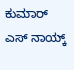ಕುಮಾರ್ ಎಸ್ ನಾಯ್ಕ್